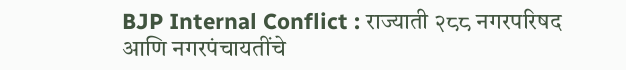BJP Internal Conflict : राज्याती २८८ नगरपरिषद आणि नगरपंचायतींचे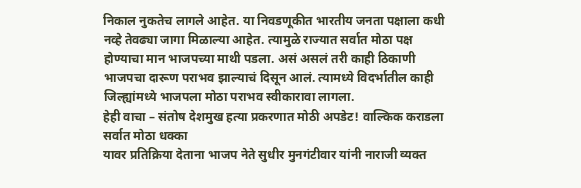निकाल नुकतेच लागले आहेत. या निवडणूकीत भारतीय जनता पक्षाला कधी नव्हे तेवढ्या जागा मिळाल्या आहेत. त्यामुळे राज्यात सर्वात मोठा पक्ष होण्याचा मान भाजपच्या माथी पडला. असं असलं तरी काही ठिकाणी भाजपचा दारूण पराभव झाल्याचं दिसून आलं. त्यामध्ये विदर्भातील काही जिल्ह्यांमध्ये भाजपला मोठा पराभव स्वीकारावा लागला.
हेही वाचा – संतोष देशमुख हत्या प्रकरणात मोठी अपडेट! वाल्किक कराडला सर्वात मोठा धक्का
यावर प्रतिक्रिया देताना भाजप नेते सुधीर मुनगंटीवार यांनी नाराजी व्यक्त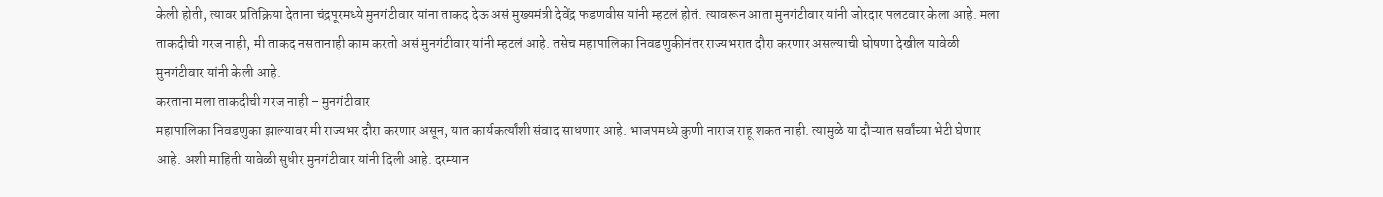केली होती, त्यावर प्रतिक्रिया देताना चंद्रपूरमध्ये मुनगंटीवार यांना ताकद देऊ असं मुख्यमंत्री देवेंद्र फडणवीस यांनी म्हटलं होतं. त्यावरून आता मुनगंटीवार यांनी जोरदार पलटवार केला आहे. मला ताकदीची गरज नाही, मी ताकद नसतानाही काम करतो असं मुनगंटीवार यांनी म्हटलं आहे. तसेच महापालिका निवडणुकीनंतर राज्यभरात दौरा करणार असल्याची घोषणा देखील यावेळी मुनगंटीवार यांनी केली आहे.
करताना मला ताकदीची गरज नाही – मुनगंटीवार
महापालिका निवडणुका झाल्यावर मी राज्यभर दौरा करणार असून, यात कार्यकर्त्यांशी संवाद साधणार आहे. भाजपमध्ये कुणी नाराज राहू शकत नाही. त्यामुळे या दौऱ्यात सर्वांच्या भेटी घेणार आहे. अशी माहिती यावेळी सुधीर मुनगंटीवार यांनी दिली आहे. दरम्यान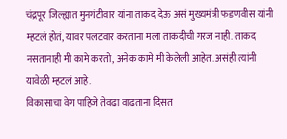चंद्रपूर जिल्ह्यात मुनगंटीवार यांना ताकद देऊ असं मुख्यमंत्री फडणवीस यांनी म्हटलं होतं, यावर पलटवार करताना मला ताकदीची गरज नाही. ताकद नसतानाही मी कामे करतो, अनेक कामे मी केलेली आहेत. असंही त्यांनी यावेळी म्हटलं आहे.
विकासाचा वेग पाहिजे तेवढा वाढताना दिसत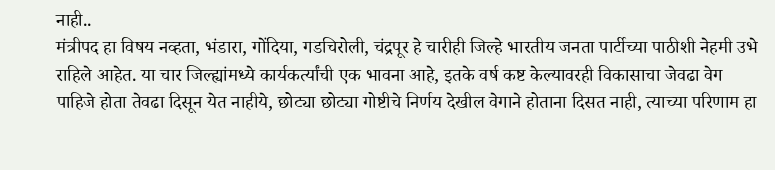नाही..
मंत्रीपद हा विषय नव्हता, भंडारा, गोंदिया, गडचिरोली, चंद्रपूर हे चारीही जिल्हे भारतीय जनता पार्टीच्या पाठीशी नेहमी उभे राहिले आहेत. या चार जिल्ह्यांमध्ये कार्यकर्त्यांची एक भावना आहे, इतके वर्ष कष्ट केल्यावरही विकासाचा जेवढा वेग पाहिजे होता तेवढा दिसून येत नाहीये, छोट्या छोट्या गोष्टीचे निर्णय देखील वेगाने होताना दिसत नाही, त्याच्या परिणाम हा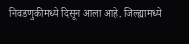निवडणुकीमध्ये दिसून आला आहे. जिल्ह्यामध्ये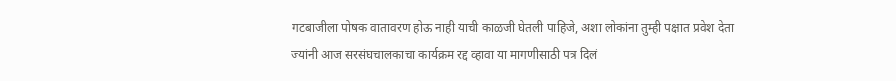गटबाजीला पोषक वातावरण होऊ नाही याची काळजी घेतली पाहिजे, अशा लोकांना तुम्ही पक्षात प्रवेश देता ज्यांनी आज सरसंघचालकाचा कार्यक्रम रद्द व्हावा या मागणीसाठी पत्र दिलं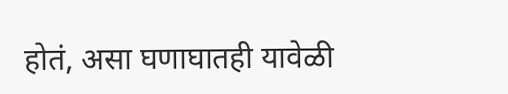होतं, असा घणाघातही यावेळी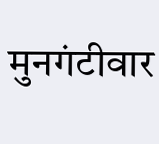मुनगंटीवार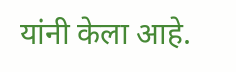यांनी केला आहे.